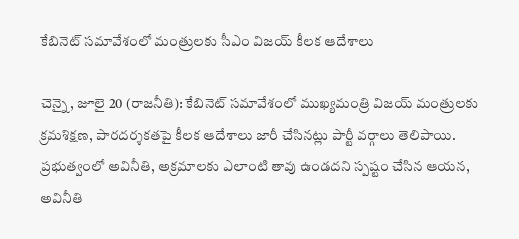కేబినెట్ సమావేశంలో మంత్రులకు సీఎం విజయ్ కీలక ఆదేశాలు

చెన్నై, జూలై 20 (రాజనీతి): కేబినెట్ సమావేశంలో ముఖ్యమంత్రి విజయ్ మంత్రులకు క్రమశిక్షణ, పారదర్శకతపై కీలక ఆదేశాలు జారీ చేసినట్లు పార్టీ వర్గాలు తెలిపాయి. ప్రభుత్వంలో అవినీతి, అక్రమాలకు ఎలాంటి తావు ఉండదని స్పష్టం చేసిన ఆయన, అవినీతి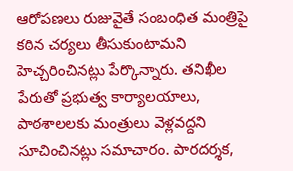ఆరోపణలు రుజువైతే సంబంధిత మంత్రిపై కఠిన చర్యలు తీసుకుంటామని హెచ్చరించినట్లు పేర్కొన్నారు. తనిఖీల పేరుతో ప్రభుత్వ కార్యాలయాలు, పాఠశాలలకు మంత్రులు వెళ్లవద్దని సూచించినట్లు సమాచారం. పారదర్శక,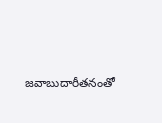జవాబుదారీతనంతో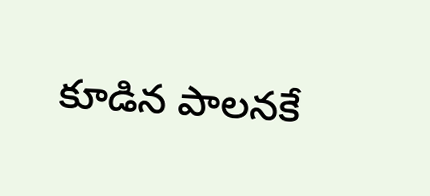కూడిన పాలనకే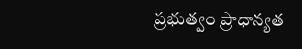ప్రభుత్వం ప్రాధాన్యత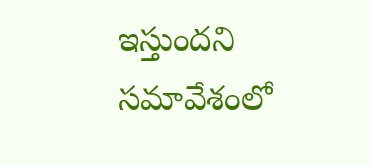ఇస్తుందని సమావేశంలో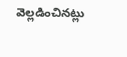వెల్లడించినట్లు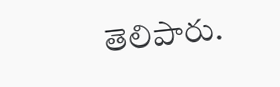తెలిపారు.